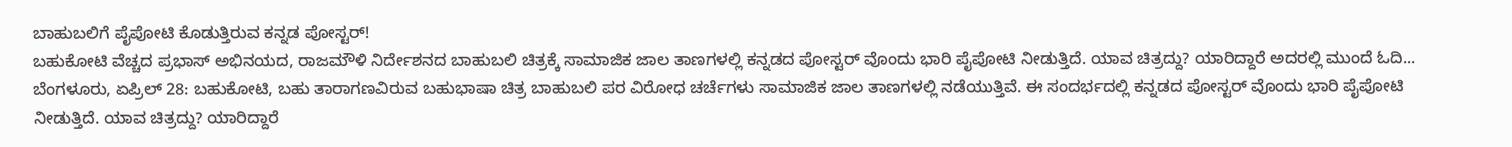ಬಾಹುಬಲಿಗೆ ಪೈಪೋಟಿ ಕೊಡುತ್ತಿರುವ ಕನ್ನಡ ಪೋಸ್ಟರ್!
ಬಹುಕೋಟಿ ವೆಚ್ಚದ ಪ್ರಭಾಸ್ ಅಭಿನಯದ, ರಾಜಮೌಳಿ ನಿರ್ದೇಶನದ ಬಾಹುಬಲಿ ಚಿತ್ರಕ್ಕೆ ಸಾಮಾಜಿಕ ಜಾಲ ತಾಣಗಳಲ್ಲಿ ಕನ್ನಡದ ಪೋಸ್ಟರ್ ವೊಂದು ಭಾರಿ ಪೈಪೋಟಿ ನೀಡುತ್ತಿದೆ. ಯಾವ ಚಿತ್ರದ್ದು? ಯಾರಿದ್ದಾರೆ ಅದರಲ್ಲಿ ಮುಂದೆ ಓದಿ...
ಬೆಂಗಳೂರು, ಏಪ್ರಿಲ್ 28: ಬಹುಕೋಟಿ, ಬಹು ತಾರಾಗಣವಿರುವ ಬಹುಭಾಷಾ ಚಿತ್ರ ಬಾಹುಬಲಿ ಪರ ವಿರೋಧ ಚರ್ಚೆಗಳು ಸಾಮಾಜಿಕ ಜಾಲ ತಾಣಗಳಲ್ಲಿ ನಡೆಯುತ್ತಿವೆ. ಈ ಸಂದರ್ಭದಲ್ಲಿ ಕನ್ನಡದ ಪೋಸ್ಟರ್ ವೊಂದು ಭಾರಿ ಪೈಪೋಟಿ ನೀಡುತ್ತಿದೆ. ಯಾವ ಚಿತ್ರದ್ದು? ಯಾರಿದ್ದಾರೆ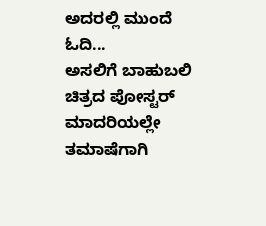ಅದರಲ್ಲಿ ಮುಂದೆ ಓದಿ...
ಅಸಲಿಗೆ ಬಾಹುಬಲಿ ಚಿತ್ರದ ಪೋಸ್ಟರ್ ಮಾದರಿಯಲ್ಲೇ ತಮಾಷೆಗಾಗಿ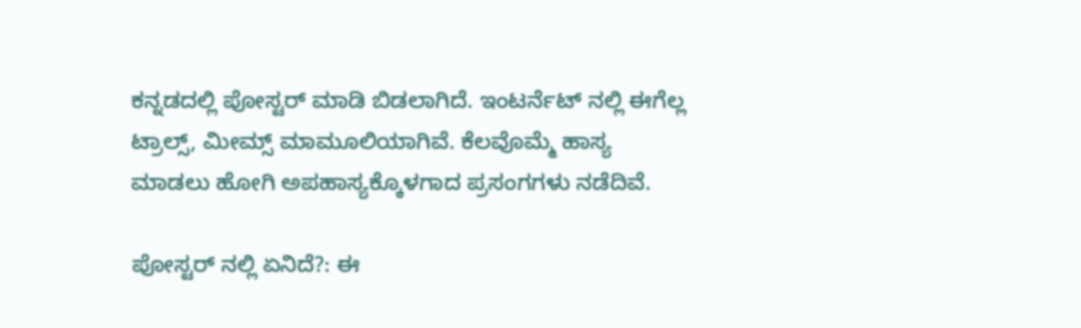ಕನ್ನಡದಲ್ಲಿ ಪೋಸ್ಟರ್ ಮಾಡಿ ಬಿಡಲಾಗಿದೆ. ಇಂಟರ್ನೆಟ್ ನಲ್ಲಿ ಈಗೆಲ್ಲ ಟ್ರಾಲ್ಸ್, ಮೀಮ್ಸ್ ಮಾಮೂಲಿಯಾಗಿವೆ. ಕೆಲವೊಮ್ಮೆ ಹಾಸ್ಯ ಮಾಡಲು ಹೋಗಿ ಅಪಹಾಸ್ಯಕ್ಕೊಳಗಾದ ಪ್ರಸಂಗಗಳು ನಡೆದಿವೆ.

ಪೋಸ್ಟರ್ ನಲ್ಲಿ ಏನಿದೆ?: ಈ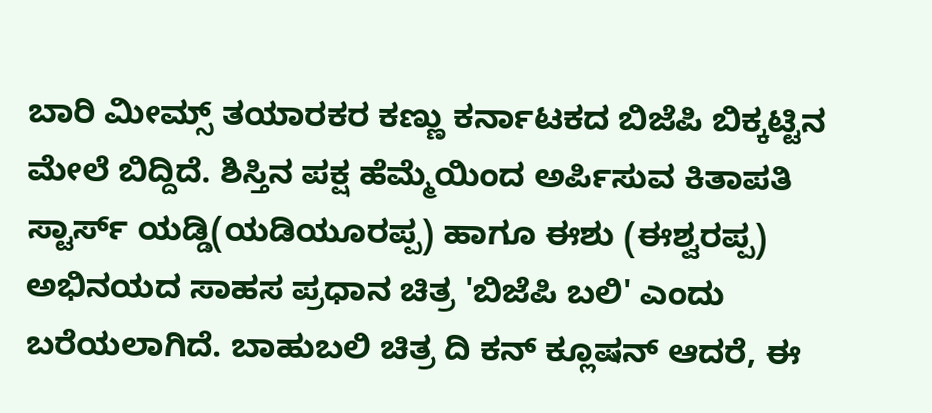ಬಾರಿ ಮೀಮ್ಸ್ ತಯಾರಕರ ಕಣ್ಣು ಕರ್ನಾಟಕದ ಬಿಜೆಪಿ ಬಿಕ್ಕಟ್ಟಿನ ಮೇಲೆ ಬಿದ್ದಿದೆ. ಶಿಸ್ತಿನ ಪಕ್ಷ ಹೆಮ್ಮೆಯಿಂದ ಅರ್ಪಿಸುವ ಕಿತಾಪತಿ ಸ್ಟಾರ್ಸ್ ಯಡ್ಡಿ(ಯಡಿಯೂರಪ್ಪ) ಹಾಗೂ ಈಶು (ಈಶ್ವರಪ್ಪ) ಅಭಿನಯದ ಸಾಹಸ ಪ್ರಧಾನ ಚಿತ್ರ 'ಬಿಜೆಪಿ ಬಲಿ' ಎಂದು ಬರೆಯಲಾಗಿದೆ. ಬಾಹುಬಲಿ ಚಿತ್ರ ದಿ ಕನ್ ಕ್ಲೂಷನ್ ಆದರೆ, ಈ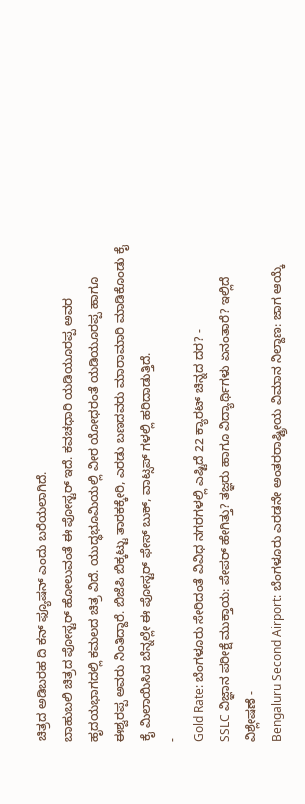ಚಿತ್ರದ ಅಡಿಬರಹ ದಿ ಕನ್ ಫ್ಯೂಷನ್ ಎಂದು ಬರೆಯಲಾಗಿದೆ.
ಬಾಹುಬಲಿ ಚಿತ್ರದ ಪೋಸ್ಟರ್ ಹೋಲುವಂತೆ ಈ ಪೋಸ್ಟರ್ ಇದೆ. ಕವಚಧಾರಿ ಯಡಿಯೂರಪ್ಪ ಅವರ ಹೃದಯಭಾಗದಲ್ಲಿ ಕಮಲದ ಚಿತ್ರ ವಿದೆ. ಯುದ್ಧಭೂಮಿಯಲ್ಲಿ ವೀರ ಯೋಧರಂತೆ ಯಡಿಯೂರಪ್ಪ ಹಾಗೂ ಈಶ್ವರಪ್ಪ ಅವರು ನಿಂತಿದ್ದಾರೆ. ಬಿಜೆಪಿ ಬಿಕ್ಕಟ್ಟು ತಾರಕಕ್ಕೇರಿ, ಎರಡು ಬಣದವರು ಮಾರಾಮಾರಿ ಮಾಡಿಕೊಂಡು ಕೈ ಕೈ ಮಿಲಾಯಿಸಿದ ಬೆನ್ನಲ್ಲೇ ಈ ಪೋಸ್ಟರ್ ಫೇಸ್ ಬುಕ್, ವಾಟ್ಸಪ್ ಗಳಲ್ಲಿ ಹರಿದಾಡುತ್ತಿದೆ.
-
Gold Rate: ಬೆಂಗಳೂರು ಸೇರಿದಂತೆ ವಿವಿಧ ನಗರಗಳಲ್ಲಿ ಎಷ್ಟಿದೆ 22 ಕ್ಯಾರಟ್ ಚಿನ್ನದ ದರ? -
SSLC ವಿಜ್ಞಾನ ಪರೀಕ್ಷೆ ಮುಕ್ತಾಯ: ಪೇಪರ್ ಹೇಗಿತ್ತು? ತಜ್ಞರು ಹಾಗೂ ವಿದ್ಯಾರ್ಥಿಗಳು ಏನಂತಾರೆ? ಇಲ್ಲಿದೆ ವಿಶ್ಲೇಷಣೆ -
Bengaluru Second Airport: ಬೆಂಗಳೂರು ಎರಡನೇ ಅಂತರರಾಷ್ಟ್ರೀಯ ವಿಮಾನ ನಿಲ್ದಾಣ: ಜಾಗ ಆಯ್ಕೆ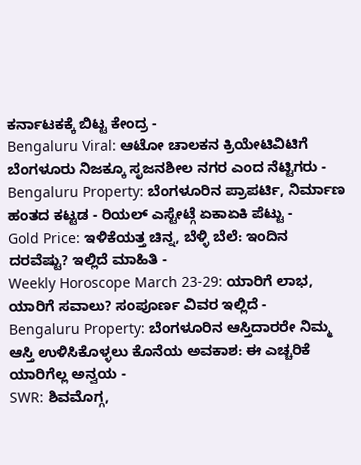ಕರ್ನಾಟಕಕ್ಕೆ ಬಿಟ್ಟ ಕೇಂದ್ರ -
Bengaluru Viral: ಆಟೋ ಚಾಲಕನ ಕ್ರಿಯೇಟಿವಿಟಿಗೆ ಬೆಂಗಳೂರು ನಿಜಕ್ಕೂ ಸೃಜನಶೀಲ ನಗರ ಎಂದ ನೆಟ್ಟಿಗರು -
Bengaluru Property: ಬೆಂಗಳೂರಿನ ಪ್ರಾಪರ್ಟಿ, ನಿರ್ಮಾಣ ಹಂತದ ಕಟ್ಟಡ - ರಿಯಲ್ ಎಸ್ಟೇಟ್ಗೆ ಏಕಾಏಕಿ ಪೆಟ್ಟು -
Gold Price: ಇಳಿಕೆಯತ್ತ ಚಿನ್ನ, ಬೆಳ್ಳಿ ಬೆಲೆ: ಇಂದಿನ ದರವೆಷ್ಟು? ಇಲ್ಲಿದೆ ಮಾಹಿತಿ -
Weekly Horoscope March 23-29: ಯಾರಿಗೆ ಲಾಭ, ಯಾರಿಗೆ ಸವಾಲು? ಸಂಪೂರ್ಣ ವಿವರ ಇಲ್ಲಿದೆ -
Bengaluru Property: ಬೆಂಗಳೂರಿನ ಆಸ್ತಿದಾರರೇ ನಿಮ್ಮ ಆಸ್ತಿ ಉಳಿಸಿಕೊಳ್ಳಲು ಕೊನೆಯ ಅವಕಾಶ: ಈ ಎಚ್ಚರಿಕೆ ಯಾರಿಗೆಲ್ಲ ಅನ್ವಯ -
SWR: ಶಿವಮೊಗ್ಗ,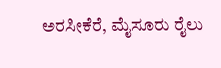ಅರಸೀಕೆರೆ, ಮೈಸೂರು ರೈಲು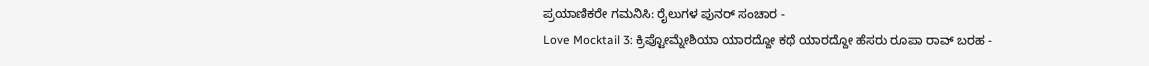ಪ್ರಯಾಣಿಕರೇ ಗಮನಿಸಿ: ರೈಲುಗಳ ಪುನರ್ ಸಂಚಾರ -
Love Mocktail 3: ಕ್ರಿಪ್ಟೋಮ್ನೇಶಿಯಾ ಯಾರದ್ದೋ ಕಥೆ ಯಾರದ್ದೋ ಹೆಸರು ರೂಪಾ ರಾವ್ ಬರಹ -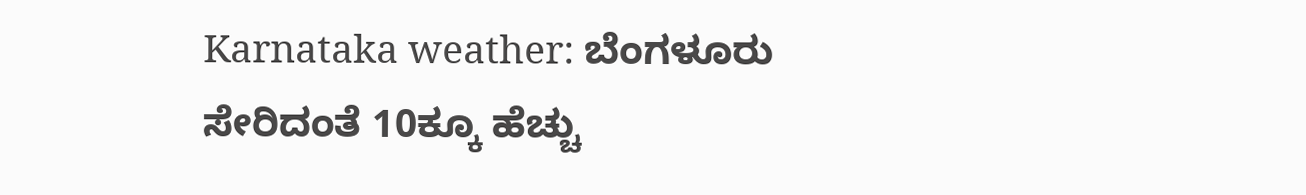Karnataka weather: ಬೆಂಗಳೂರು ಸೇರಿದಂತೆ 10ಕ್ಕೂ ಹೆಚ್ಚು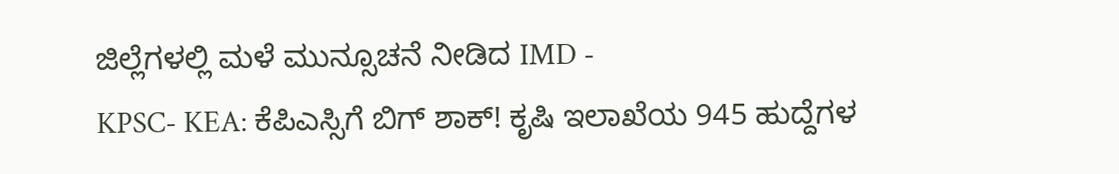ಜಿಲ್ಲೆಗಳಲ್ಲಿ ಮಳೆ ಮುನ್ಸೂಚನೆ ನೀಡಿದ IMD -
KPSC- KEA: ಕೆಪಿಎಸ್ಸಿಗೆ ಬಿಗ್ ಶಾಕ್! ಕೃಷಿ ಇಲಾಖೆಯ 945 ಹುದ್ದೆಗಳ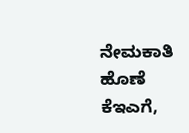ನೇಮಕಾತಿ ಹೊಣೆ ಕೆಇಎಗೆ,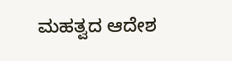ಮಹತ್ವದ ಆದೇಶ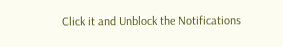Click it and Unblock the Notifications